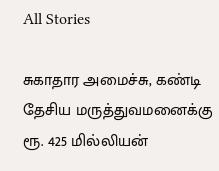All Stories

சுகாதார அமைச்சு, கண்டி தேசிய மருத்துவமனைக்கு ரூ. 425 மில்லியன்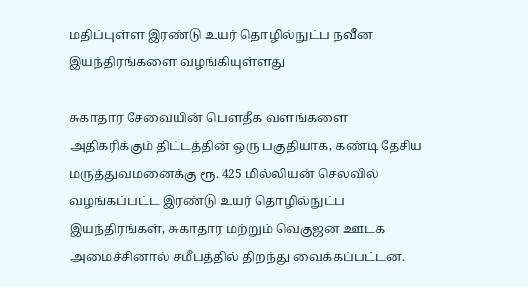மதிப்புள்ள இரண்டு உயர் தொழில்நுட்ப நவீன இயந்திரங்களை வழங்கியுள்ளது

சுகாதார சேவையின் பௌதீக வளங்களை அதிகரிக்கும் திட்டத்தின் ஒரு பகுதியாக, கண்டி தேசிய மருத்துவமனைக்கு ரூ. 425 மில்லியன் செலவில் வழங்கப்பட்ட இரண்டு உயர் தொழில்நுட்ப இயந்திரங்கள், சுகாதார மற்றும் வெகுஜன ஊடக அமைச்சினால் சமீபத்தில் திறந்து வைக்கப்பட்டன.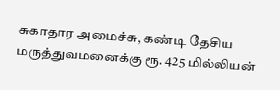சுகாதார அமைச்சு, கண்டி தேசிய மருத்துவமனைக்கு ரூ. 425 மில்லியன்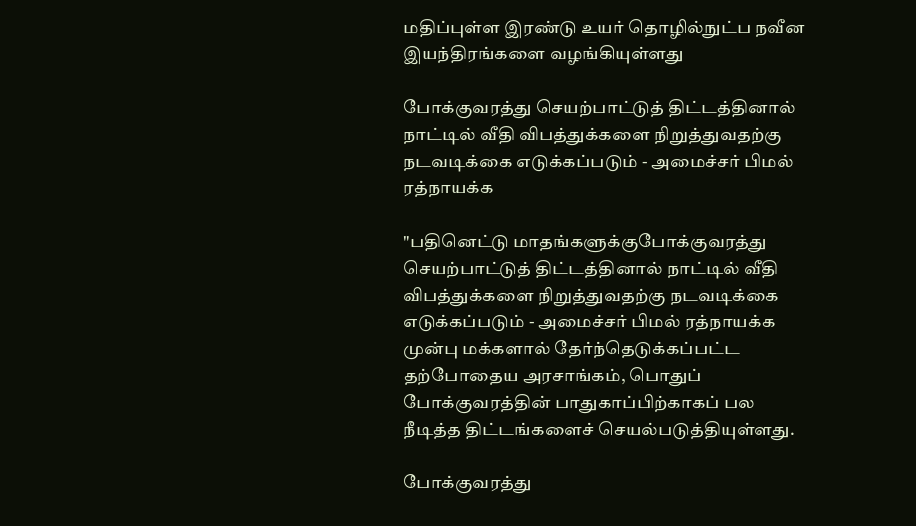மதிப்புள்ள இரண்டு உயர் தொழில்நுட்ப நவீன இயந்திரங்களை வழங்கியுள்ளது

போக்குவரத்து செயற்பாட்டுத் திட்டத்தினால் நாட்டில் வீதி விபத்துக்களை நிறுத்துவதற்கு நடவடிக்கை எடுக்கப்படும் - அமைச்சர் பிமல் ரத்நாயக்க

"பதினெட்டு மாதங்களுக்குபோக்குவரத்து செயற்பாட்டுத் திட்டத்தினால் நாட்டில் வீதி விபத்துக்களை நிறுத்துவதற்கு நடவடிக்கை எடுக்கப்படும் - அமைச்சர் பிமல் ரத்நாயக்க முன்பு மக்களால் தேர்ந்தெடுக்கப்பட்ட தற்போதைய அரசாங்கம், பொதுப் போக்குவரத்தின் பாதுகாப்பிற்காகப் பல நீடித்த திட்டங்களைச் செயல்படுத்தியுள்ளது.

போக்குவரத்து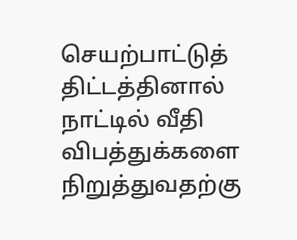செயற்பாட்டுத் திட்டத்தினால் நாட்டில் வீதி விபத்துக்களை நிறுத்துவதற்கு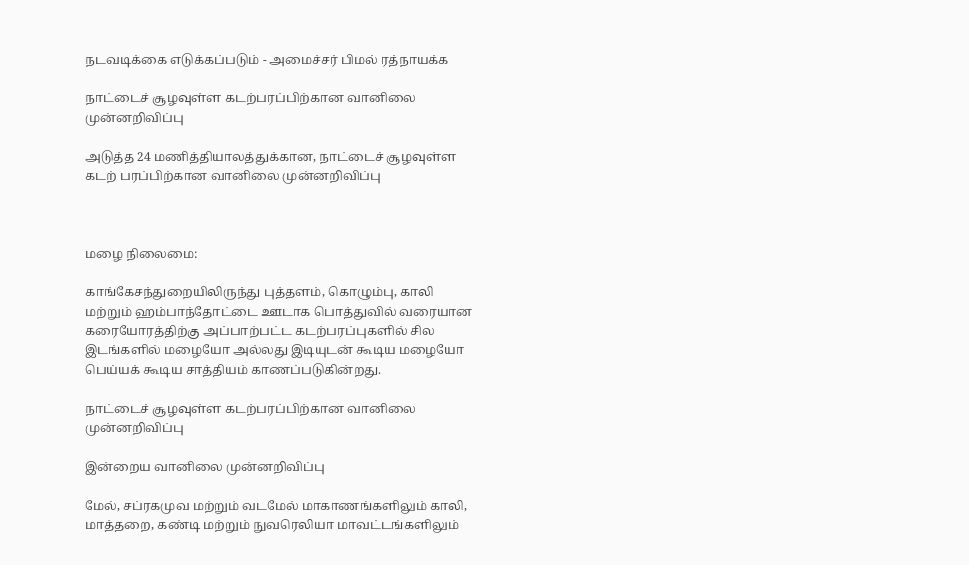நடவடிக்கை எடுக்கப்படும் - அமைச்சர் பிமல் ரத்நாயக்க

நாட்டைச் சூழவுள்ள கடற்பரப்பிற்கான வானிலை முன்னறிவிப்பு

அடுத்த 24 மணித்தியாலத்துக்கான, நாட்டைச் சூழவுள்ள கடற் பரப்பிற்கான வானிலை முன்னறிவிப்பு



மழை நிலைமை:

காங்கேசந்துறையிலிருந்து புத்தளம், கொழும்பு, காலி மற்றும் ஹம்பாந்தோட்டை ஊடாக பொத்துவில் வரையான கரையோரத்திற்கு அப்பாற்பட்ட கடற்பரப்புகளில் சில இடங்களில் மழையோ அல்லது இடியுடன் கூடிய மழையோ பெய்யக் கூடிய சாத்தியம் காணப்படுகின்றது.

நாட்டைச் சூழவுள்ள கடற்பரப்பிற்கான வானிலை முன்னறிவிப்பு

இன்றைய வானிலை முன்னறிவிப்பு

மேல், சப்ரகமுவ மற்றும் வடமேல் மாகாணங்களிலும் காலி, மாத்தறை, கண்டி மற்றும் நுவரெலியா மாவட்டங்களிலும்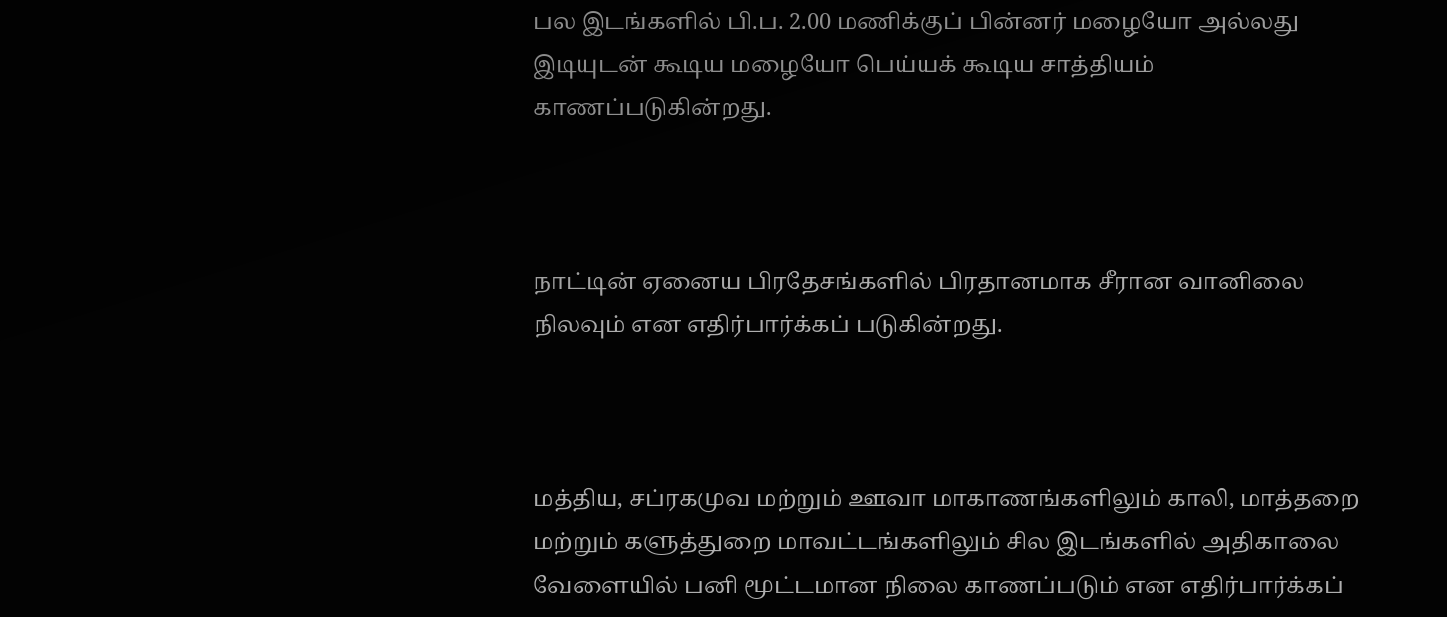பல இடங்களில் பி.ப. 2.00 மணிக்குப் பின்னர் மழையோ அல்லது இடியுடன் கூடிய மழையோ பெய்யக் கூடிய சாத்தியம் காணப்படுகின்றது.



நாட்டின் ஏனைய பிரதேசங்களில் பிரதானமாக சீரான வானிலை நிலவும் என எதிர்பார்க்கப் படுகின்றது.



மத்திய, சப்ரகமுவ மற்றும் ஊவா மாகாணங்களிலும் காலி, மாத்தறை மற்றும் களுத்துறை மாவட்டங்களிலும் சில இடங்களில் அதிகாலை வேளையில் பனி மூட்டமான நிலை காணப்படும் என எதிர்பார்க்கப்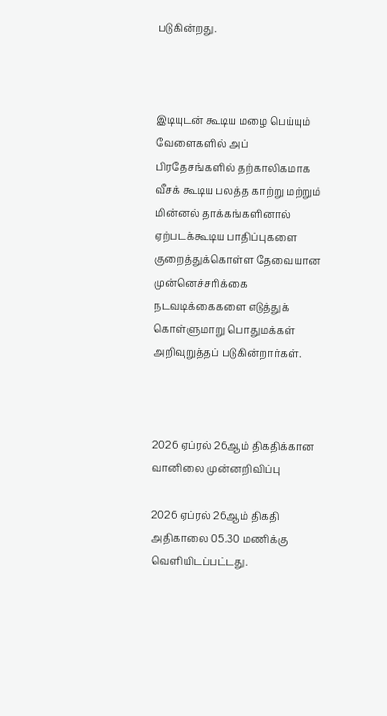படுகின்றது.



இடியுடன் கூடிய மழை பெய்யும் வேளைகளில் அப் பிரதேசங்களில் தற்காலிகமாக வீசக் கூடிய பலத்த காற்று மற்றும் மின்னல் தாக்கங்களினால் ஏற்படக்கூடிய பாதிப்புகளை குறைத்துக்கொள்ள தேவையான முன்னெச்சரிக்கை நடவடிக்கைகளை எடுத்துக் கொள்ளுமாறு பொதுமக்கள் அறிவுறுத்தப் படுகின்றார்கள்.



2026 ஏப்ரல் 26ஆம் திகதிக்கான வானிலை முன்னறிவிப்பு

2026 ஏப்ரல் 26ஆம் திகதி அதிகாலை 05.30 மணிக்கு வெளியிடப்பட்டது.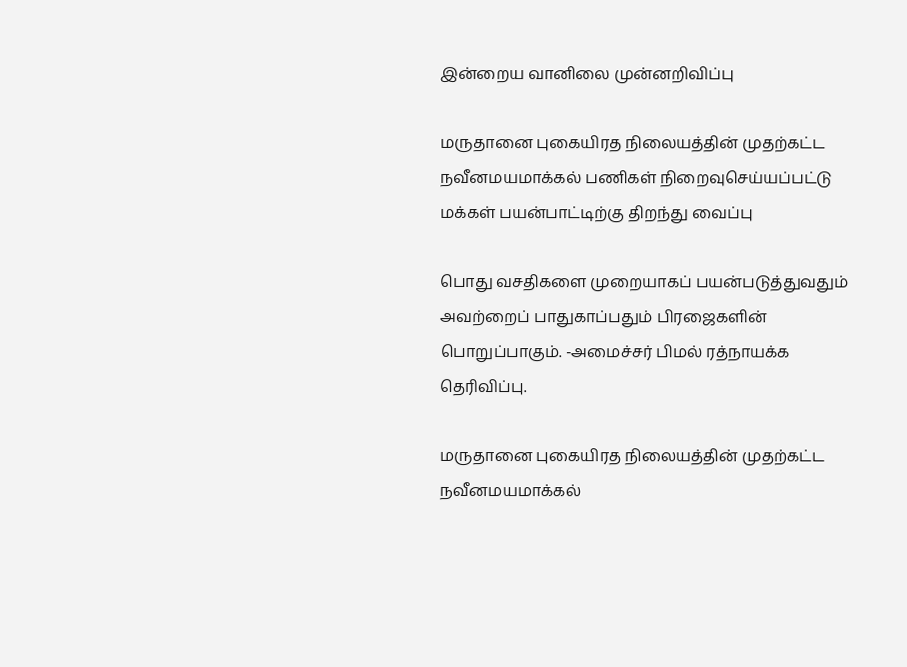இன்றைய வானிலை முன்னறிவிப்பு

மருதானை புகையிரத நிலையத்தின் முதற்கட்ட நவீனமயமாக்கல் பணிகள் நிறைவுசெய்யப்பட்டு மக்கள் பயன்பாட்டிற்கு திறந்து வைப்பு

பொது வசதிகளை முறையாகப் பயன்படுத்துவதும் அவற்றைப் பாதுகாப்பதும் பிரஜைகளின் பொறுப்பாகும். -அமைச்சர் பிமல் ரத்நாயக்க தெரிவிப்பு.

மருதானை புகையிரத நிலையத்தின் முதற்கட்ட நவீனமயமாக்கல்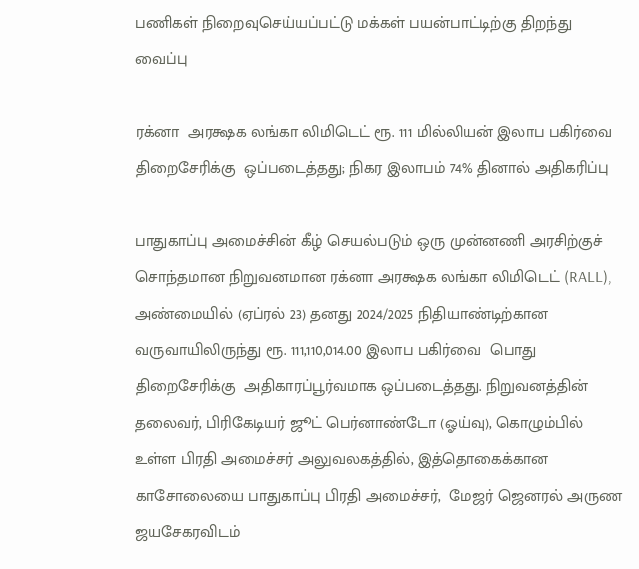பணிகள் நிறைவுசெய்யப்பட்டு மக்கள் பயன்பாட்டிற்கு திறந்து வைப்பு

ரக்னா  அரக்ஷக லங்கா லிமிடெட் ரூ. 111 மில்லியன் இலாப பகிர்வை  திறைசேரிக்கு  ஒப்படைத்தது; நிகர இலாபம் 74% தினால் அதிகரிப்பு

பாதுகாப்பு அமைச்சின் கீழ் செயல்படும் ஒரு முன்னணி அரசிற்குச் சொந்தமான நிறுவனமான ரக்னா அரக்ஷக லங்கா லிமிடெட் (RALL), அண்மையில் (ஏப்ரல் 23) தனது 2024/2025 நிதியாண்டிற்கான வருவாயிலிருந்து ரூ. 111,110,014.00 இலாப பகிர்வை  பொது திறைசேரிக்கு  அதிகாரப்பூர்வமாக ஒப்படைத்தது. நிறுவனத்தின் தலைவர், பிரிகேடியர் ஜூட் பெர்னாண்டோ (ஓய்வு), கொழும்பில் உள்ள பிரதி அமைச்சர் அலுவலகத்தில், இத்தொகைக்கான காசோலையை பாதுகாப்பு பிரதி அமைச்சர்,  மேஜர் ஜெனரல் அருண ஜயசேகரவிடம்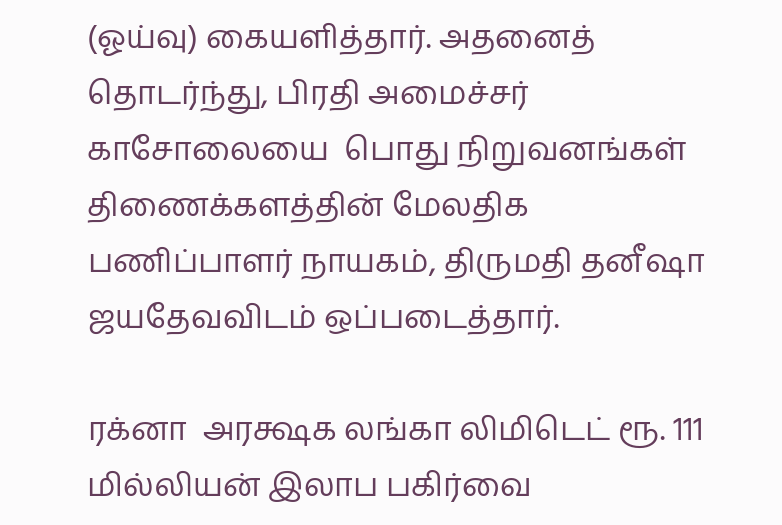(ஓய்வு) கையளித்தார். அதனைத் தொடர்ந்து, பிரதி அமைச்சர் காசோலையை  பொது நிறுவனங்கள் திணைக்களத்தின் மேலதிக பணிப்பாளர் நாயகம், திருமதி தனீஷா ஜயதேவவிடம் ஒப்படைத்தார்.

ரக்னா  அரக்ஷக லங்கா லிமிடெட் ரூ. 111 மில்லியன் இலாப பகிர்வை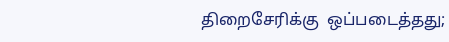திறைசேரிக்கு  ஒப்படைத்தது;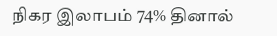நிகர இலாபம் 74% தினால்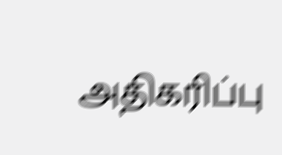அதிகரிப்பு